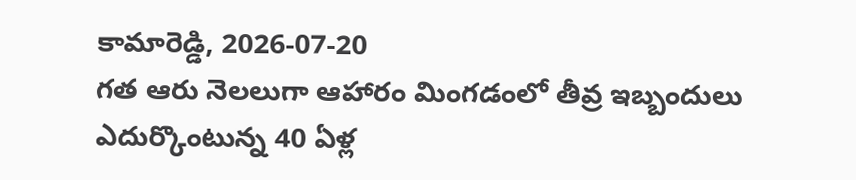కామారెడ్డి, 2026-07-20
గత ఆరు నెలలుగా ఆహారం మింగడంలో తీవ్ర ఇబ్బందులు ఎదుర్కొంటున్న 40 ఏళ్ల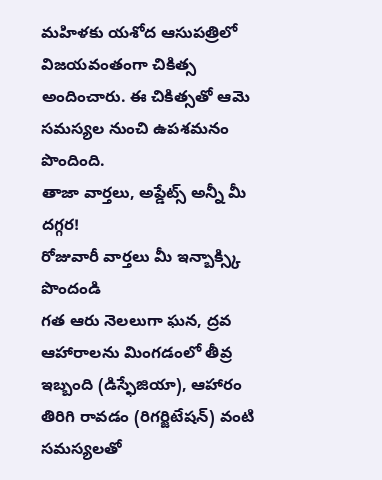మహిళకు యశోద ఆసుపత్రిలో విజయవంతంగా చికిత్స అందించారు. ఈ చికిత్సతో ఆమె సమస్యల నుంచి ఉపశమనం పొందింది.
తాజా వార్తలు, అప్డేట్స్ అన్నీ మీ దగ్గర!
రోజువారీ వార్తలు మీ ఇన్బాక్స్కి పొందండి
గత ఆరు నెలలుగా ఘన, ద్రవ ఆహారాలను మింగడంలో తీవ్ర ఇబ్బంది (డిస్ఫేజియా), ఆహారం తిరిగి రావడం (రిగర్జిటేషన్) వంటి సమస్యలతో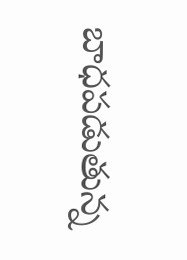బాధపడుతున్న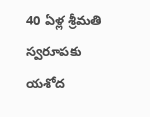40 ఏళ్ల శ్రీమతి స్వరూపకు యశోద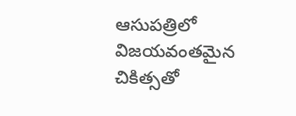ఆసుపత్రిలో విజయవంతమైన చికిత్సతో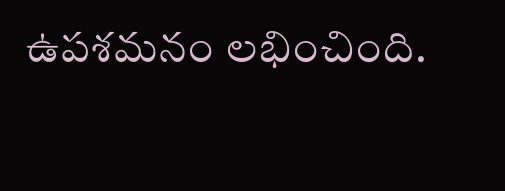ఉపశమనం లభించింది.